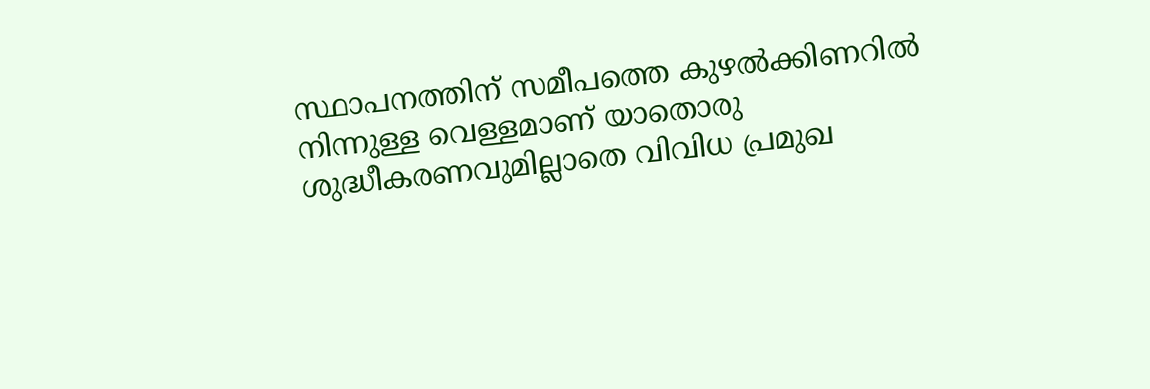സ്ഥാപനത്തിന് സമീപത്തെ കുഴല്‍ക്കിണറില്‍ നിന്നുള്ള വെള്ളമാണ് യാതൊരു ശുദ്ധീകരണവുമില്ലാതെ വിവിധ പ്രമുഖ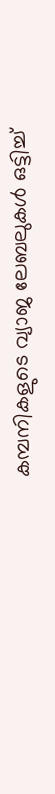കമ്പനികളുടെ വ്യാജ ലേബലുകള്‍ ഒട്ടിച്ച്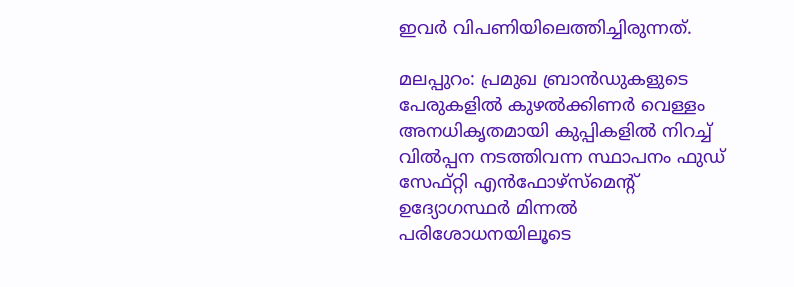ഇവര്‍ വിപണിയിലെത്തിച്ചിരുന്നത്.

മലപ്പുറം: പ്രമുഖ ബ്രാന്‍ഡുകളുടെ പേരുകളില്‍ കുഴല്‍ക്കിണര്‍ വെള്ളം അനധികൃതമായി കുപ്പികളില്‍ നിറച്ച് വില്‍പ്പന നടത്തിവന്ന സ്ഥാപനം ഫുഡ് സേഫ്റ്റി എന്‍ഫോഴ്‌സ്‌മെന്റ് ഉദ്യോഗസ്ഥര്‍ മിന്നല്‍ പരിശോധനയിലൂടെ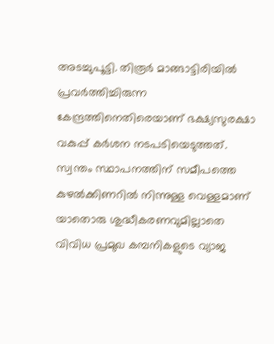അടച്ചുപൂട്ടി. തിരൂര്‍ മാങ്ങാട്ടിരിയില്‍ പ്രവര്‍ത്തിച്ചിരുന്ന കേന്ദ്രത്തിനെതിരെയാണ് ഭക്ഷ്യസുരക്ഷാ വകുപ്പ് കര്‍ശന നടപടിയെടുത്തത്. സ്വന്തം സ്ഥാപനത്തിന് സമീപത്തെ കുഴല്‍ക്കിണറില്‍ നിന്നുള്ള വെള്ളമാണ് യാതൊരു ശുദ്ധീകരണവുമില്ലാതെ വിവിധ പ്രമുഖ കമ്പനികളുടെ വ്യാജ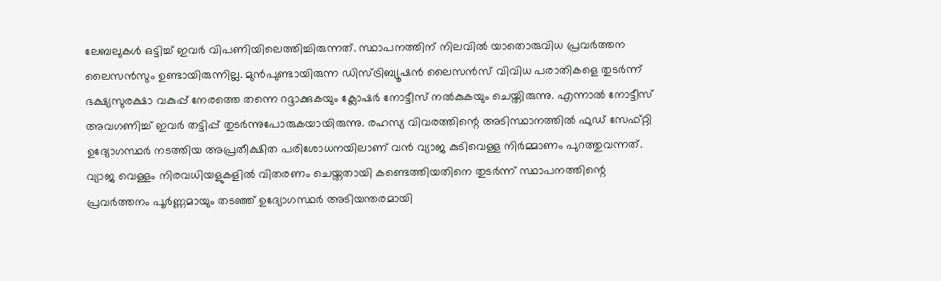ലേബലുകള്‍ ഒട്ടിച്ച് ഇവര്‍ വിപണിയിലെത്തിച്ചിരുന്നത്. സ്ഥാപനത്തിന് നിലവില്‍ യാതൊരുവിധ പ്രവര്‍ത്തന ലൈസന്‍സും ഉണ്ടായിരുന്നില്ല. മുന്‍പുണ്ടായിരുന്ന ഡിസ്ട്രിബ്യൂഷന്‍ ലൈസന്‍സ് വിവിധ പരാതികളെ തുടര്‍ന്ന് ഭക്ഷ്യസുരക്ഷാ വകുപ്പ് നേരത്തെ തന്നെ റദ്ദാക്കുകയും ക്ലോഷര്‍ നോട്ടീസ് നല്‍കുകയും ചെയ്തിരുന്നു. എന്നാല്‍ നോട്ടീസ് അവഗണിച്ച് ഇവര്‍ തട്ടിപ്പ് തുടര്‍ന്നുപോരുകയായിരുന്നു. രഹസ്യ വിവരത്തിന്റെ അടിസ്ഥാനത്തില്‍ ഫുഡ് സേഫ്റ്റി ഉദ്യോഗസ്ഥര്‍ നടത്തിയ അപ്രതീക്ഷിത പരിശോധനയിലാണ് വന്‍ വ്യാജ കുടിവെള്ള നിര്‍മ്മാണം പുറത്തുവന്നത്. വ്യാജ വെള്ളം നിരവധിയളുകളില്‍ വിതരണം ചെയ്തതായി കണ്ടെത്തിയതിനെ തുടര്‍ന്ന് സ്ഥാപനത്തിന്റെ പ്രവര്‍ത്തനം പൂര്‍ണ്ണമായും തടഞ്ഞ് ഉദ്യോഗസ്ഥര്‍ അടിയന്തരമായി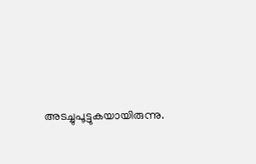അടച്ചുപൂട്ടുകയായിരുന്നു.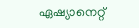ഏഷ്യാനെറ്റ്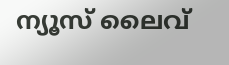ന്യൂസ് ലൈവ്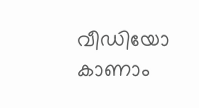വീഡിയോ കാണാം